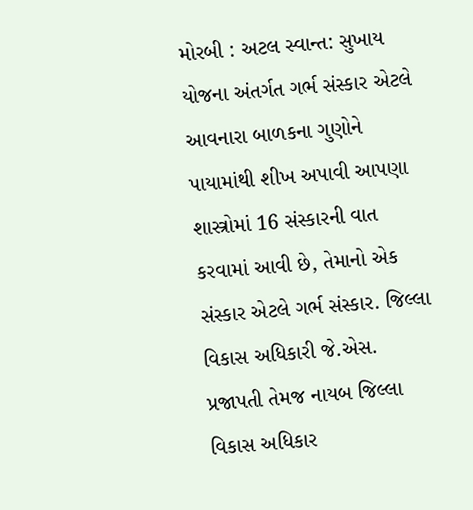મોરબી : અટલ સ્વાન્ત: સુખાય યોજના અંતર્ગત ગર્ભ સંસ્કાર એટલે આવનારા બાળકના ગુણોને પાયામાંથી શીખ અપાવી આપણા શાસ્ત્રોમાં 16 સંસ્કારની વાત કરવામાં આવી છે, તેમાનો એક સંસ્કાર એટલે ગર્ભ સંસ્કાર. જિલ્લા વિકાસ અધિકારી જે.એસ. પ્રજાપતી તેમજ નાયબ જિલ્લા વિકાસ અધિકાર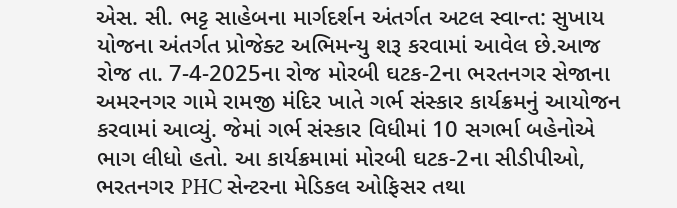એસ. સી. ભટ્ટ સાહેબના માર્ગદર્શન અંતર્ગત અટલ સ્વાન્ત: સુખાય યોજના અંતર્ગત પ્રોજેક્ટ અભિમન્યુ શરૂ કરવામાં આવેલ છે.આજ રોજ તા. 7-4-2025ના રોજ મોરબી ઘટક-2ના ભરતનગર સેજાના અમરનગર ગામે રામજી મંદિર ખાતે ગર્ભ સંસ્કાર કાર્યક્રમનું આયોજન કરવામાં આવ્યું. જેમાં ગર્ભ સંસ્કાર વિધીમાં 10 સગર્ભા બહેનોએ ભાગ લીધો હતો. આ કાર્યક્રમામાં મોરબી ઘટક-2ના સીડીપીઓ, ભરતનગર PHC સેન્ટરના મેડિકલ ઓફિસર તથા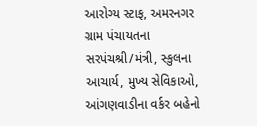આરોગ્ય સ્ટાફ, અમરનગર ગ્રામ પંચાયતના સરપંચશ્રી/મંત્રી, સ્કુલના આચાર્ય, મુખ્ય સેવિકાઓ, આંગણવાડીના વર્કર બહેનો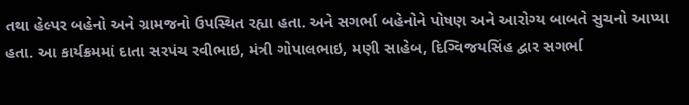તથા હેલ્પર બહેનો અને ગ્રામજનો ઉપસ્થિત રહ્યા હતા. અને સગર્ભા બહેનોને પોષણ અને આરોગ્ય બાબતે સુચનો આપ્યા હતા. આ કાર્યક્રમમાં દાતા સરપંચ રવીભાઇ, મંત્રી ગોપાલભાઇ, મણી સાહેબ, દિગ્વિજયસિંહ દ્વાર સગર્ભા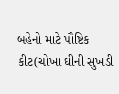બહેનો માટે પૌષ્ટિક કીટ(ચોખા ઘીની સુખડી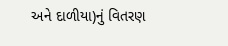અને દાળીયા)નું વિતરણ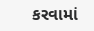કરવામાં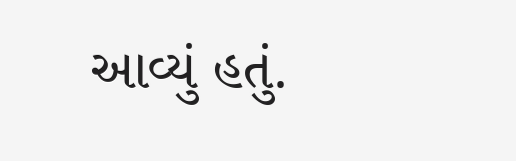આવ્યું હતું.